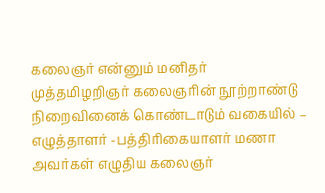கலைஞர் என்னும் மனிதர்
முத்தமிழறிஞர் கலைஞரின் நூற்றாண்டு நிறைவினைக் கொண்டாடும் வகையில் – எழுத்தாளர் -பத்திரிகையாளர் மணா
அவர்கள் எழுதிய கலைஞர்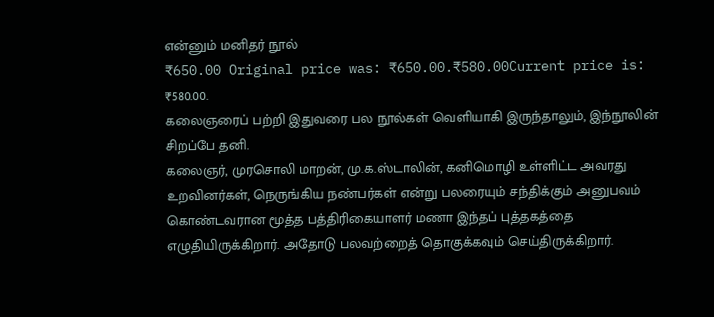என்னும் மனிதர் நூல்
₹650.00 Original price was: ₹650.00.₹580.00Current price is: ₹580.00.
கலைஞரைப் பற்றி இதுவரை பல நூல்கள் வெளியாகி இருந்தாலும், இந்நூலின் சிறப்பே தனி.
கலைஞர், முரசொலி மாறன், மு.க.ஸ்டாலின், கனிமொழி உள்ளிட்ட அவரது உறவினர்கள், நெருங்கிய நண்பர்கள் என்று பலரையும் சந்திக்கும் அனுபவம் கொண்டவரான மூத்த பத்திரிகையாளர் மணா இந்தப் புத்தகத்தை எழுதியிருக்கிறார். அதோடு பலவற்றைத் தொகுக்கவும் செய்திருக்கிறார்.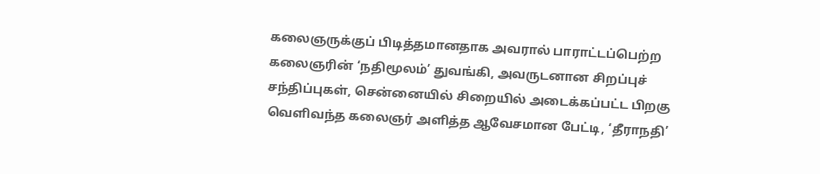கலைஞருக்குப் பிடித்தமானதாக அவரால் பாராட்டப்பெற்ற கலைஞரின் ‘நதிமூலம்’ துவங்கி, அவருடனான சிறப்புச் சந்திப்புகள், சென்னையில் சிறையில் அடைக்கப்பட்ட பிறகு வெளிவந்த கலைஞர் அளித்த ஆவேசமான பேட்டி, ‘தீராநதி’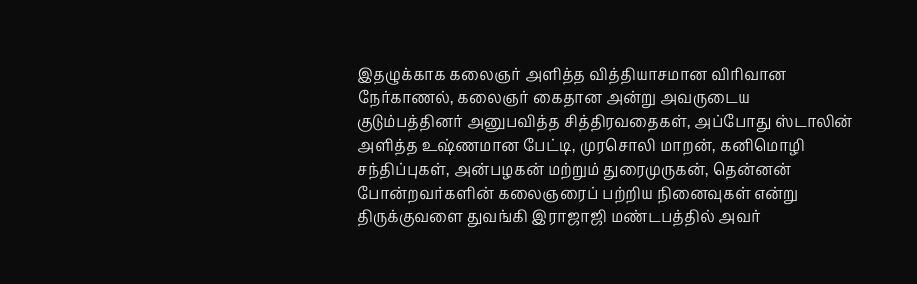இதழுக்காக கலைஞர் அளித்த வித்தியாசமான விரிவான நேர்காணல், கலைஞர் கைதான அன்று அவருடைய குடும்பத்தினர் அனுபவித்த சித்திரவதைகள், அப்போது ஸ்டாலின் அளித்த உஷ்ணமான பேட்டி, முரசொலி மாறன், கனிமொழி சந்திப்புகள், அன்பழகன் மற்றும் துரைமுருகன், தென்னன் போன்றவர்களின் கலைஞரைப் பற்றிய நினைவுகள் என்று திருக்குவளை துவங்கி இராஜாஜி மண்டபத்தில் அவர்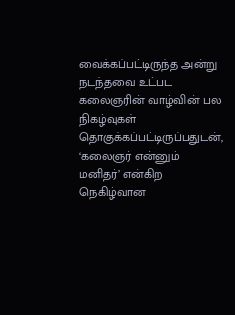வைக்கப்பட்டிருந்த அன்று நடந்தவை உட்பட கலைஞரின் வாழ்வின் பல நிகழ்வுகள் தொகுக்கப்பட்டிருப்பதுடன்,
‘கலைஞர் என்னும் மனிதர்’ என்கிற நெகிழ்வான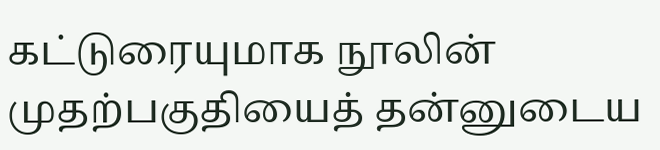கட்டுரையுமாக நூலின் முதற்பகுதியைத் தன்னுடைய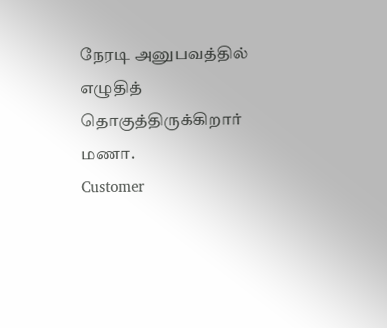நேரடி அனுபவத்தில் எழுதித் தொகுத்திருக்கிறார் மணா.
Customer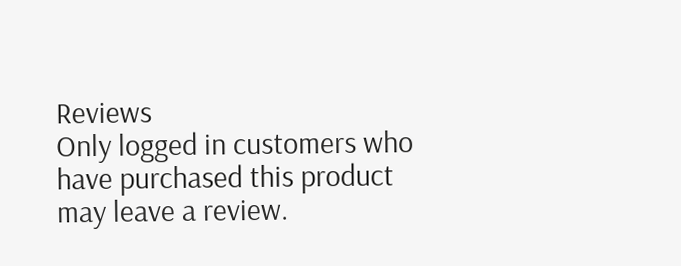Reviews
Only logged in customers who have purchased this product may leave a review.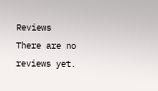Reviews
There are no reviews yet.